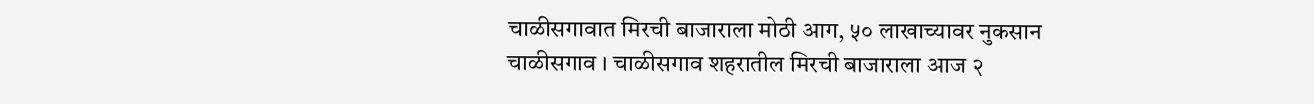चाळीसगावात मिरची बाजाराला मोठी आग, ५० लाखाच्यावर नुकसान
चाळीसगाव । चाळीसगाव शहरातील मिरची बाजाराला आज २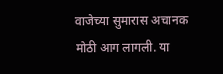वाजेच्या सुमारास अचानक मोठी आग लागली. या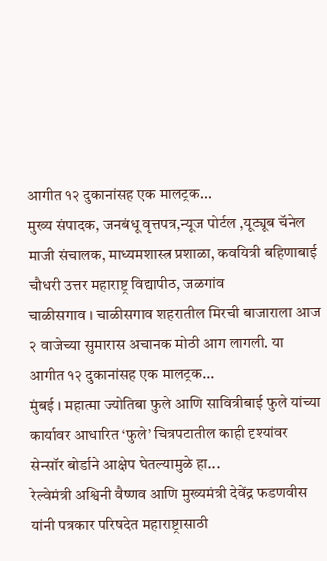आगीत १२ दुकानांसह एक मालट्रक...
मुख्य संपादक, जनबंधू वृत्तपत्र,न्यूज पोर्टल ,यूट्यूब चॅनेल
माजी संचालक, माध्यमशास्त्र प्रशाळा, कवयित्री बहिणाबाई चौधरी उत्तर महाराष्ट्र विद्यापीठ, जळगांव
चाळीसगाव । चाळीसगाव शहरातील मिरची बाजाराला आज २ वाजेच्या सुमारास अचानक मोठी आग लागली. या आगीत १२ दुकानांसह एक मालट्रक...
मुंबई । महात्मा ज्योतिबा फुले आणि सावित्रीबाई फुले यांच्या कार्यावर आधारित ‘फुले’ चित्रपटातील काही दृश्यांवर सेन्सॉर बोर्डाने आक्षेप घेतल्यामुळे हा...
रेल्वेमंत्री अश्विनी वैष्णव आणि मुख्यमंत्री देवेंद्र फडणवीस यांनी पत्रकार परिषदेत महाराष्ट्रासाठी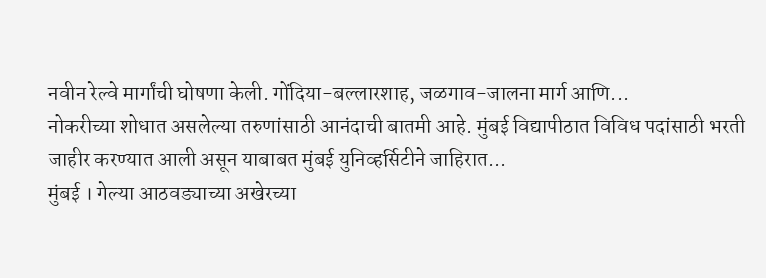नवीन रेल्वे मार्गांची घोषणा केली. गोंदिया-बल्लारशाह, जळगाव-जालना मार्ग आणि...
नोकरीच्या शोधात असलेल्या तरुणांसाठी आनंदाची बातमी आहे. मुंबई विद्यापीठात विविध पदांसाठी भरती जाहीर करण्यात आली असून याबाबत मुंबई युनिव्हर्सिटीने जाहिरात...
मुंबई । गेल्या आठवड्याच्या अखेरच्या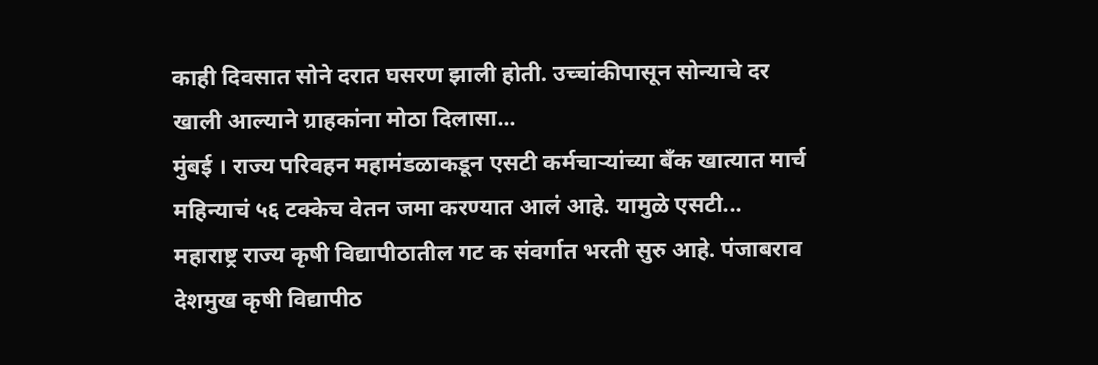काही दिवसात सोने दरात घसरण झाली होती. उच्चांकीपासून सोन्याचे दर खाली आल्याने ग्राहकांना मोठा दिलासा...
मुंबई । राज्य परिवहन महामंडळाकडून एसटी कर्मचाऱ्यांच्या बँक खात्यात मार्च महिन्याचं ५६ टक्केच वेतन जमा करण्यात आलं आहे. यामुळे एसटी...
महाराष्ट्र राज्य कृषी विद्यापीठातील गट क संवर्गात भरती सुरु आहे. पंजाबराव देशमुख कृषी विद्यापीठ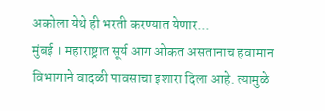अकोला येथे ही भरती करण्यात येणार...
मुंबई । महाराष्ट्रात सूर्य आग ओकत असतानाच हवामान विभागाने वादळी पावसाचा इशारा दिला आहे. त्यामुळे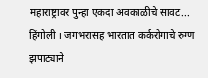महाराष्ट्रावर पुन्हा एकदा अवकाळीचे सावट...
हिंगोली । जगभरासह भारतात कर्करोगाचे रुग्ण झपाट्याने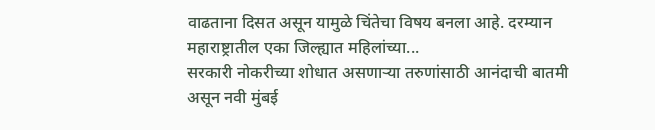वाढताना दिसत असून यामुळे चिंतेचा विषय बनला आहे. दरम्यान महाराष्ट्रातील एका जिल्ह्यात महिलांच्या...
सरकारी नोकरीच्या शोधात असणाऱ्या तरुणांसाठी आनंदाची बातमी असून नवी मुंबई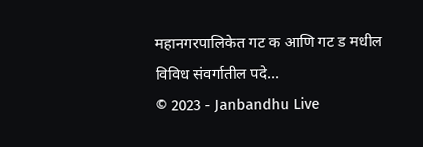महानगरपालिकेत गट क आणि गट ड मधील विविध संवर्गातील पदे...
© 2023 - Janbandhu Live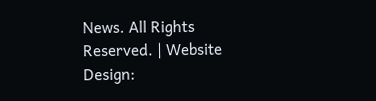News. All Rights Reserved. | Website Design: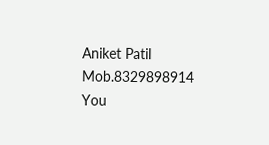Aniket Patil Mob.8329898914
You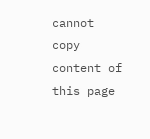cannot copy content of this page